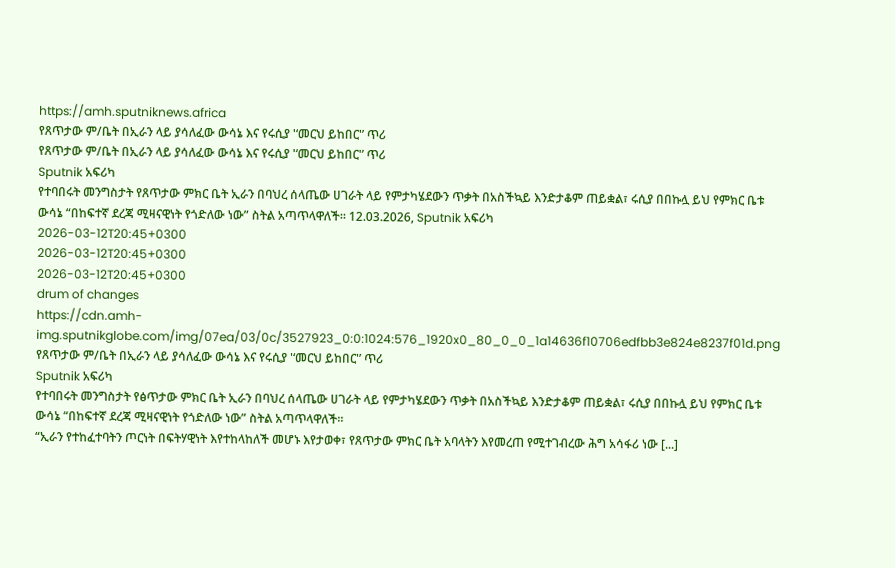https://amh.sputniknews.africa
የጸጥታው ም/ቤት በኢራን ላይ ያሳለፈው ውሳኔ እና የሩሲያ '‘መርህ ይከበር'’ ጥሪ
የጸጥታው ም/ቤት በኢራን ላይ ያሳለፈው ውሳኔ እና የሩሲያ '‘መርህ ይከበር'’ ጥሪ
Sputnik አፍሪካ
የተባበሩት መንግስታት የጸጥታው ምክር ቤት ኢራን በባህረ ሰላጤው ሀገራት ላይ የምታካሄደውን ጥቃት በአስችኳይ እንድታቆም ጠይቋል፣ ሩሲያ በበኩሏ ይህ የምክር ቤቱ ውሳኔ “በከፍተኛ ደረጃ ሚዛናዊነት የጎድለው ነው” ስትል አጣጥላዋለች። 12.03.2026, Sputnik አፍሪካ
2026-03-12T20:45+0300
2026-03-12T20:45+0300
2026-03-12T20:45+0300
drum of changes
https://cdn.amh-img.sputnikglobe.com/img/07ea/03/0c/3527923_0:0:1024:576_1920x0_80_0_0_1a14636f10706edfbb3e824e8237f01d.png
የጸጥታው ም/ቤት በኢራን ላይ ያሳለፈው ውሳኔ እና የሩሲያ '‘መርህ ይከበር'’ ጥሪ
Sputnik አፍሪካ
የተባበሩት መንግስታት የፅጥታው ምክር ቤት ኢራን በባህረ ሰላጤው ሀገራት ላይ የምታካሄደውን ጥቃት በአስችኳይ እንድታቆም ጠይቋል፣ ሩሲያ በበኩሏ ይህ የምክር ቤቱ ውሳኔ “በከፍተኛ ደረጃ ሚዛናዊነት የጎድለው ነው” ስትል አጣጥላዋለች።
“ኢራን የተከፈተባትን ጦርነት በፍትሃዊነት እየተከላከለች መሆኑ እየታወቀ፣ የጸጥታው ምክር ቤት አባላትን እየመረጠ የሚተገብረው ሕግ አሳፋሪ ነው [...]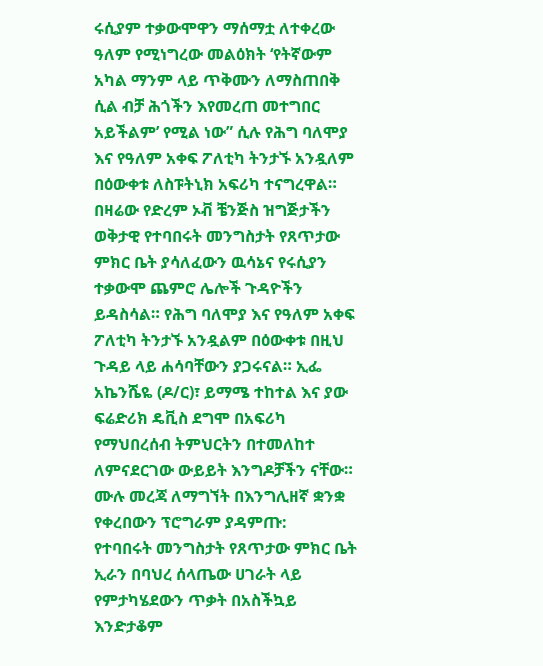ሩሲያም ተቃውሞዋን ማሰማቷ ለተቀረው ዓለም የሚነግረው መልዕክት ‘የትኛውም አካል ማንም ላይ ጥቅሙን ለማስጠበቅ ሲል ብቻ ሕጎችን እየመረጠ መተግበር አይችልም’ የሚል ነው” ሲሉ የሕግ ባለሞያ እና የዓለም አቀፍ ፖለቲካ ትንታኙ አንዷለም በዕውቀቱ ለስፑትኒክ አፍሪካ ተናግረዋል።
በዛሬው የድረም ኦቭ ቼንጅስ ዝግጅታችን ወቅታዊ የተባበሩት መንግስታት የጸጥታው ምክር ቤት ያሳለፈውን ዉሳኔና የሩሲያን ተቃውሞ ጨምሮ ሌሎች ጉዳዮችን ይዳስሳል። የሕግ ባለሞያ እና የዓለም አቀፍ ፖለቲካ ትንታኙ አንዷልም በዕውቀቱ በዚህ ጉዳይ ላይ ሐሳባቸውን ያጋሩናል። ኢፌ አኬንሼዬ (ዶ/ር)፣ ይማሜ ተከተል እና ያው ፍሬድሪክ ዴቪስ ደግሞ በአፍሪካ የማህበረሰብ ትምህርትን በተመለከተ ለምናደርገው ውይይት እንግዶቻችን ናቸው።
ሙሉ መረጃ ለማግኘት በእንግሊዘኛ ቋንቋ የቀረበውን ፕሮግራም ያዳምጡ:
የተባበሩት መንግስታት የጸጥታው ምክር ቤት ኢራን በባህረ ሰላጤው ሀገራት ላይ የምታካሄደውን ጥቃት በአስችኳይ እንድታቆም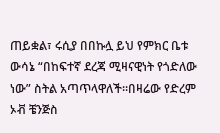ጠይቋል፣ ሩሲያ በበኩሏ ይህ የምክር ቤቱ ውሳኔ “በከፍተኛ ደረጃ ሚዛናዊነት የጎድለው ነው” ስትል አጣጥላዋለች።በዛሬው የድረም ኦቭ ቼንጅስ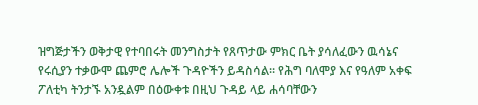ዝግጅታችን ወቅታዊ የተባበሩት መንግስታት የጸጥታው ምክር ቤት ያሳለፈውን ዉሳኔና የሩሲያን ተቃውሞ ጨምሮ ሌሎች ጉዳዮችን ይዳስሳል። የሕግ ባለሞያ እና የዓለም አቀፍ ፖለቲካ ትንታኙ አንዷልም በዕውቀቱ በዚህ ጉዳይ ላይ ሐሳባቸውን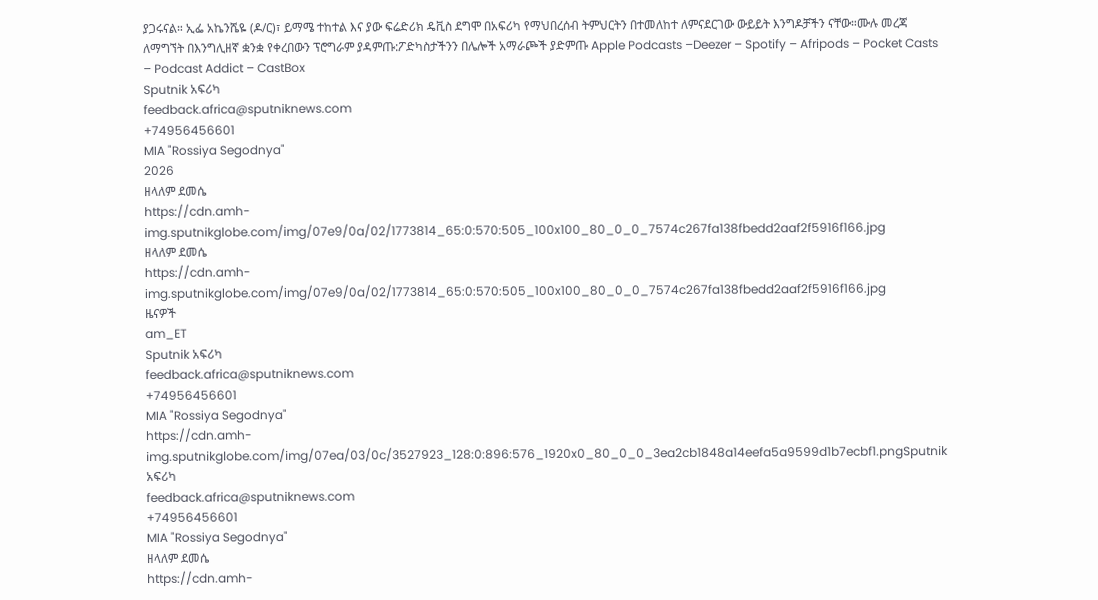ያጋሩናል። ኢፌ አኬንሼዬ (ዶ/ር)፣ ይማሜ ተከተል እና ያው ፍሬድሪክ ዴቪስ ደግሞ በአፍሪካ የማህበረሰብ ትምህርትን በተመለከተ ለምናደርገው ውይይት እንግዶቻችን ናቸው።ሙሉ መረጃ ለማግኘት በእንግሊዘኛ ቋንቋ የቀረበውን ፕሮግራም ያዳምጡ:ፖድካስታችንን በሌሎች አማራጮች ያድምጡ Apple Podcasts –Deezer – Spotify – Afripods – Pocket Casts – Podcast Addict – CastBox
Sputnik አፍሪካ
feedback.africa@sputniknews.com
+74956456601
MIA "Rossiya Segodnya"
2026
ዘላለም ደመሴ
https://cdn.amh-img.sputnikglobe.com/img/07e9/0a/02/1773814_65:0:570:505_100x100_80_0_0_7574c267fa138fbedd2aaf2f5916f166.jpg
ዘላለም ደመሴ
https://cdn.amh-img.sputnikglobe.com/img/07e9/0a/02/1773814_65:0:570:505_100x100_80_0_0_7574c267fa138fbedd2aaf2f5916f166.jpg
ዜናዎች
am_ET
Sputnik አፍሪካ
feedback.africa@sputniknews.com
+74956456601
MIA "Rossiya Segodnya"
https://cdn.amh-img.sputnikglobe.com/img/07ea/03/0c/3527923_128:0:896:576_1920x0_80_0_0_3ea2cb1848a14eefa5a9599d1b7ecbf1.pngSputnik አፍሪካ
feedback.africa@sputniknews.com
+74956456601
MIA "Rossiya Segodnya"
ዘላለም ደመሴ
https://cdn.amh-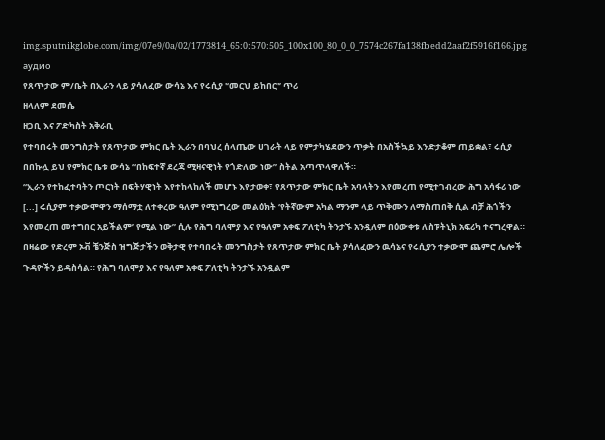img.sputnikglobe.com/img/07e9/0a/02/1773814_65:0:570:505_100x100_80_0_0_7574c267fa138fbedd2aaf2f5916f166.jpg
аудио
የጸጥታው ም/ቤት በኢራን ላይ ያሳለፈው ውሳኔ እና የሩሲያ '‘መርህ ይከበር'’ ጥሪ
ዘላለም ደመሴ
ዘጋቢ እና ፖድካስት አቅራቢ
የተባበሩት መንግስታት የጸጥታው ምክር ቤት ኢራን በባህረ ሰላጤው ሀገራት ላይ የምታካሄደውን ጥቃት በአስችኳይ እንድታቆም ጠይቋል፣ ሩሲያ በበኩሏ ይህ የምክር ቤቱ ውሳኔ “በከፍተኛ ደረጃ ሚዛናዊነት የጎድለው ነው” ስትል አጣጥላዋለች።
“ኢራን የተከፈተባትን ጦርነት በፍትሃዊነት እየተከላከለች መሆኑ እየታወቀ፣ የጸጥታው ምክር ቤት አባላትን እየመረጠ የሚተገብረው ሕግ አሳፋሪ ነው [...] ሩሲያም ተቃውሞዋን ማሰማቷ ለተቀረው ዓለም የሚነግረው መልዕክት ‘የትኛውም አካል ማንም ላይ ጥቅሙን ለማስጠበቅ ሲል ብቻ ሕጎችን እየመረጠ መተግበር አይችልም’ የሚል ነው” ሲሉ የሕግ ባለሞያ እና የዓለም አቀፍ ፖለቲካ ትንታኙ አንዷለም በዕውቀቱ ለስፑትኒክ አፍሪካ ተናግረዋል።
በዛሬው የድረም ኦቭ ቼንጅስ ዝግጅታችን ወቅታዊ የተባበሩት መንግስታት የጸጥታው ምክር ቤት ያሳለፈውን ዉሳኔና የሩሲያን ተቃውሞ ጨምሮ ሌሎች ጉዳዮችን ይዳስሳል። የሕግ ባለሞያ እና የዓለም አቀፍ ፖለቲካ ትንታኙ አንዷልም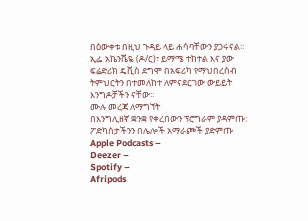በዕውቀቱ በዚህ ጉዳይ ላይ ሐሳባቸውን ያጋሩናል። ኢፌ አኬንሼዬ (ዶ/ር)፣ ይማሜ ተከተል እና ያው ፍሬድሪክ ዴቪስ ደግሞ በአፍሪካ የማህበረሰብ ትምህርትን በተመለከተ ለምናደርገው ውይይት እንግዶቻችን ናቸው።
ሙሉ መረጃ ለማግኘት
በእንግሊዘኛ ቋንቋ የቀረበውን ፕሮግራም ያዳምጡ:
ፖድካስታችንን በሌሎች አማራጮች ያድምጡ Apple Podcasts –
Deezer –
Spotify –
Afripods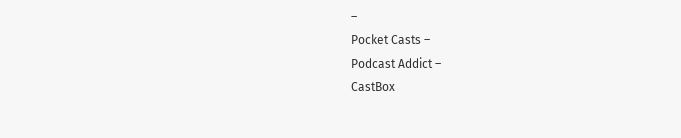–
Pocket Casts –
Podcast Addict –
CastBox